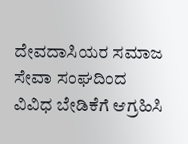ದೇವದಾಸಿಯರ ಸಮಾಜ ಸೇವಾ ಸಂಘದಿಂದ ವಿವಿಧ ಬೇಡಿಕೆಗೆ ಆಗ್ರಹಿಸಿ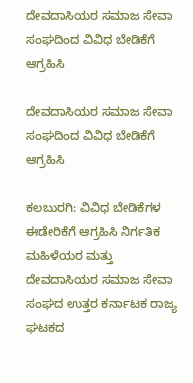ದೇವದಾಸಿಯರ ಸಮಾಜ ಸೇವಾ ಸಂಘದಿಂದ ವಿವಿಧ ಬೇಡಿಕೆಗೆ ಆಗ್ರಹಿಸಿ

ದೇವದಾಸಿಯರ ಸಮಾಜ ಸೇವಾ ಸಂಘದಿಂದ ವಿವಿಧ ಬೇಡಿಕೆಗೆ ಆಗ್ರಹಿಸಿ

ಕಲಬುರಗಿ: ವಿವಿಧ ಬೇಡಿಕೆಗಳ ಈಡೇರಿಕೆಗೆ ಆಗ್ರಹಿಸಿ ನಿರ್ಗತಿಕ ಮಹಿಳೆಯರ ಮತ್ತು ದೇವದಾಸಿಯರ ಸಮಾಜ ಸೇವಾ ಸಂಘದ ಉತ್ತರ ಕರ್ನಾಟಕ ರಾಜ್ಯ ಘಟಕದ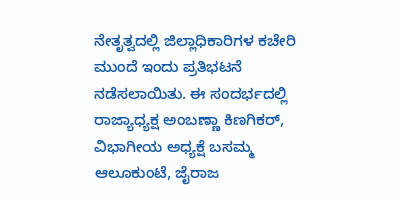ನೇತೃತ್ವದಲ್ಲಿ ಜಿಲ್ಲಾಧಿಕಾರಿಗಳ ಕಚೇರಿ ಮುಂದೆ ಇಂದು ಪ್ರತಿಭಟನೆ ನಡೆಸಲಾಯಿತು. ಈ ಸಂದರ್ಭದಲ್ಲಿ ರಾಜ್ಯಾಧ್ಯಕ್ಷ ಅಂಬಣ್ಣಾ ಕಿಣಗಿಕರ್, ವಿಭಾಗೀಯ ಅಧ್ಯಕ್ಷೆ ಬಸಮ್ಮ ಆಲೂಕುಂಟೆ, ಜೈರಾಜ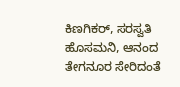ಕಿಣಗಿಕರ್, ಸರಸ್ವತಿ ಹೊಸಮನಿ, ಆನಂದ ತೇಗನೂರ ಸೇರಿದಂತೆ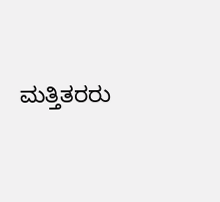ಮತ್ತಿತರರು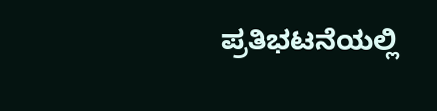ಪ್ರತಿಭಟನೆಯಲ್ಲಿ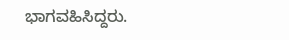ಭಾಗವಹಿಸಿದ್ದರು.